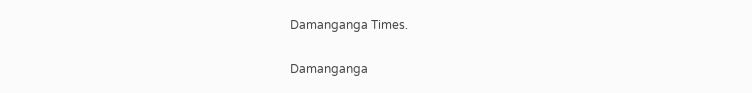Damanganga Times.

Damanganga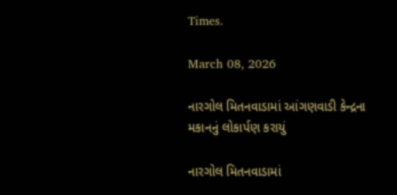Times.

March 08, 2026

નારગોલ મિતનવાડામાં આંગણવાડી કેન્દ્રના મકાનનું લોકાર્પણ કરાયું

નારગોલ મિતનવાડામાં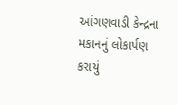આંગણવાડી કેન્દ્રના મકાનનું લોકાર્પણ કરાયું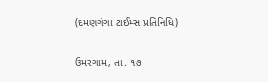(દમણગંગા ટાઈમ્સ પ્રતિનિધિ)

ઉમરગામ, તા. ૧૭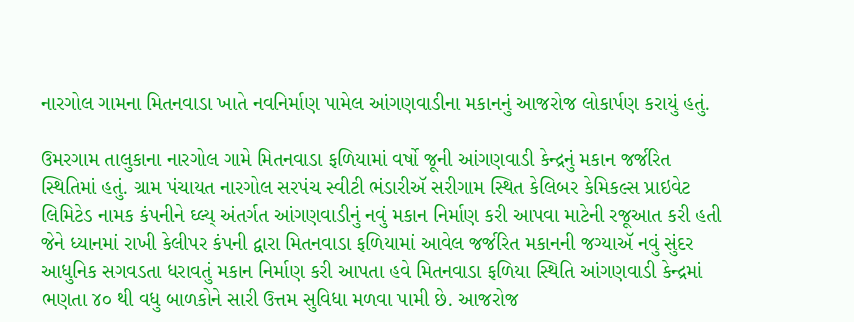નારગોલ ગામના મિતનવાડા ખાતે નવનિર્માણ પામેલ આંગણવાડીના મકાનનું આજરોજ લોકાર્પણ કરાયું હતું.

ઉમરગામ તાલુકાના નારગોલ ગામે મિતનવાડા ફળિયામાં વર્ષો જૂની આંગણવાડી કેન્દ્રનું મકાન જર્જરિત સ્થિતિમાં હતું. ગ્રામ પંચાયત નારગોલ સરપંચ સ્વીટી ભંડારીઍ સરીગામ સ્થિત કેલિબર કેમિકલ્સ પ્રાઇવેટ લિમિટેડ નામક કંપનીને ઘ્લ્ય્ અંતર્ગત આંગણવાડીનું નવું મકાન નિર્માણ કરી આપવા માટેની રજૂઆત કરી હતી જેને ધ્યાનમાં રાખી કેલીપર કંપની દ્વારા મિતનવાડા ફળિયામાં આવેલ જર્જરિત મકાનની જગ્યાઍ નવું સુંદર આધુનિક સગવડતા ધરાવતું મકાન નિર્માણ કરી આપતા હવે મિતનવાડા ફળિયા સ્થિતિ આંગણવાડી કેન્દ્રમાં ભણતા ૪૦ થી વધુ બાળકોને સારી ઉત્તમ સુવિધા મળવા પામી છે. આજરોજ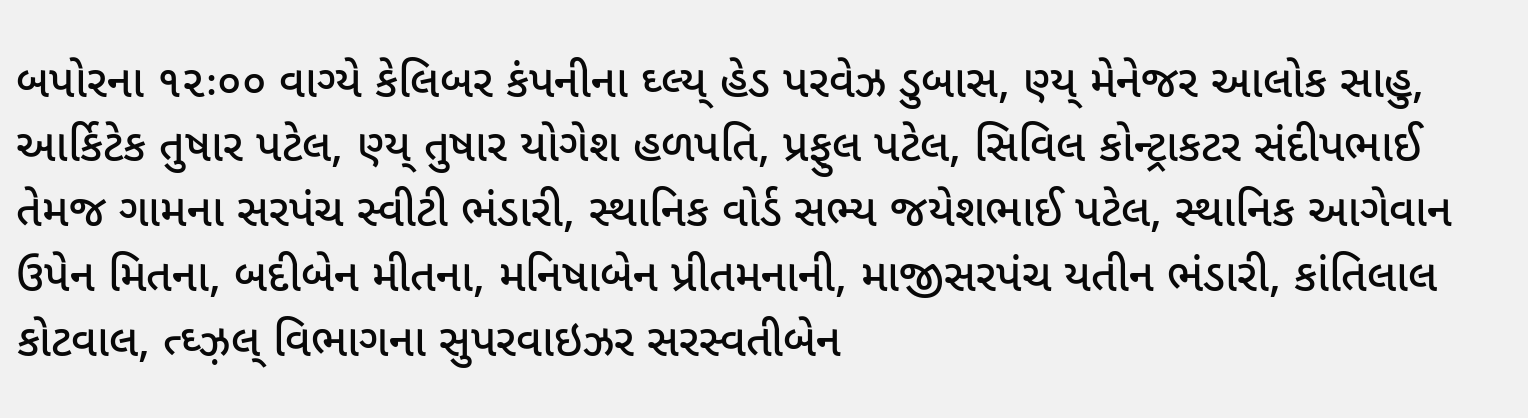બપોરના ૧૨ઃ૦૦ વાગ્યે કેલિબર કંપનીના ઘ્લ્ય્ હેડ પરવેઝ ડુબાસ, ણ્ય્ મેનેજર આલોક સાહુ, આર્કિટેક તુષાર પટેલ, ણ્ય્ તુષાર યોગેશ હળપતિ, પ્રફુલ પટેલ, સિવિલ કોન્ટ્રાકટર સંદીપભાઈ તેમજ ગામના સરપંચ સ્વીટી ભંડારી, સ્થાનિક વોર્ડ સભ્ય જયેશભાઈ પટેલ, સ્થાનિક આગેવાન ઉપેન મિતના, બદીબેન મીતના, મનિષાબેન પ્રીતમનાની, માજીસરપંચ યતીન ભંડારી, કાંતિલાલ કોટવાલ, ત્ઘ્ઝ઼લ્ વિભાગના સુપરવાઇઝર સરસ્વતીબેન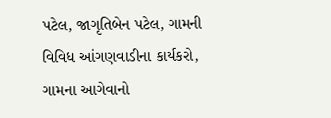પટેલ, જાગૃતિબેન પટેલ, ગામની વિવિધ આંગણવાડીના કાર્યકરો, ગામના આગેવાનો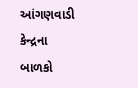આંગણવાડી કેન્દ્રના બાળકો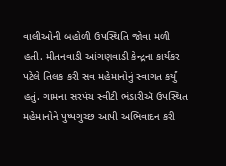વાલીઓની બહોળી ઉપસ્થિતિ જોવા મળી હતી. મીતનવાડી આંગણવાડી કેન્દ્રના કાર્યકર પટેલે તિલક કરી સવ મહેમાનોનું સ્વાગત કર્યું હતું. ગામના સરપંચ સ્વીટી ભંડારીઍ ઉપસ્થિત મહેમાનોને પુષ્પગુચ્છ આપી અભિવાદન કરી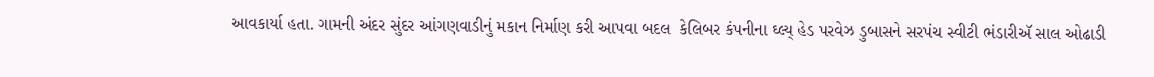આવકાર્યા હતા. ગામની અંદર સુંદર આંગણવાડીનું મકાન નિર્માણ કરી આપવા બદલ  કેલિબર કંપનીના ઘ્લ્ય્ હેડ પરવેઝ ડુબાસને સરપંચ સ્વીટી ભંડારીઍ સાલ ઓઢાડી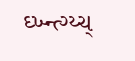ઘ્ખ્ન્ત્ગ્ય્ચ્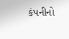કંપનીનો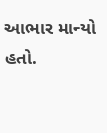આભાર માન્યો હતો.